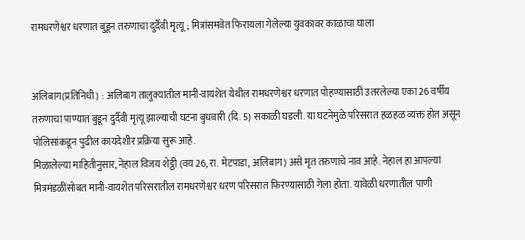रामधरणेश्वर धरणात बुडून तरुणाचा दुर्दैवी मृत्यू; मित्रांसमवेत फिरायला गेलेल्या युवकावर काळाचा घाला


अलिबाग(प्रतिनिधी) : अलिबाग तालुक्यातील मानी-वायशेत येथील रामधरणेश्वर धरणात पोहण्यासाठी उतरलेल्या एका 26 वर्षीय तरुणाचा पाण्यात बुडून दुर्दैवी मृत्यू झाल्याची घटना बुधवारी (दि. 5) सकाळी घडली. या घटनेमुळे परिसरात हळहळ व्यक्त होत असून पोलिसांकडून पुढील कायदेशीर प्रक्रिया सुरू आहे.
मिळालेल्या माहितीनुसार, नेहाल विजय शेट्ठी (वय 26, रा. मेटपाडा, अलिबाग) असे मृत तरुणाचे नाव आहे. नेहाल हा आपल्या मित्रमंडळींसोबत मानी-वायशेत परिसरातील रामधरणेश्वर धरण परिसरात फिरण्यासाठी गेला होता. यावेळी धरणातील पाणी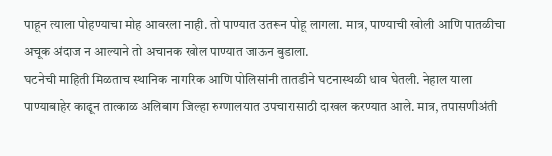पाहून त्याला पोहण्याचा मोह आवरला नाही. तो पाण्यात उतरून पोहू लागला. मात्र, पाण्याची खोली आणि पातळीचा अचूक अंदाज न आल्याने तो अचानक खोल पाण्यात जाऊन बुडाला.
घटनेची माहिती मिळताच स्थानिक नागरिक आणि पोलिसांनी तातडीने घटनास्थळी धाव घेतली. नेहाल याला पाण्याबाहेर काढून तात्काळ अलिबाग जिल्हा रुग्णालयात उपचारासाठी दाखल करण्यात आले. मात्र, तपासणीअंती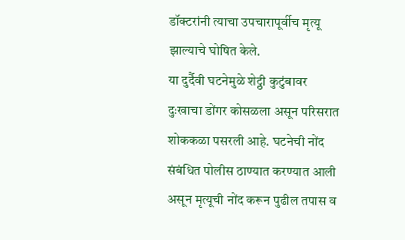डॉक्टरांनी त्याचा उपचारापूर्वीच मृत्यू झाल्याचे घोषित केले.
या दुर्दैवी घटनेमुळे शेट्ठी कुटुंबावर दुःखाचा डोंगर कोसळला असून परिसरात शोककळा पसरली आहे. घटनेची नोंद संबंधित पोलीस ठाण्यात करण्यात आली असून मृत्यूची नोंद करून पुढील तपास व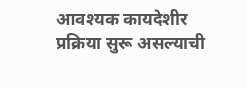आवश्यक कायदेशीर प्रक्रिया सुरू असल्याची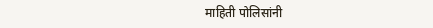माहिती पोलिसांनी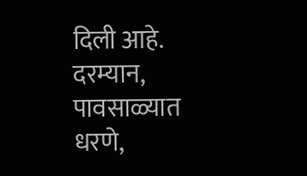दिली आहे.
दरम्यान, पावसाळ्यात धरणे,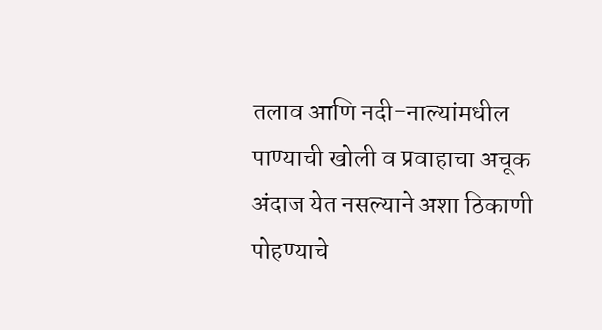तलाव आणि नदी-नाल्यांमधील पाण्याची खोली व प्रवाहाचा अचूक अंदाज येत नसल्याने अशा ठिकाणी पोहण्याचे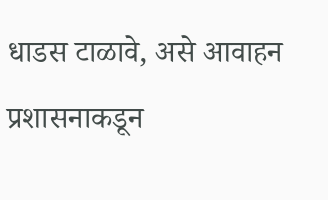धाडस टाळावे, असे आवाहन प्रशासनाकडून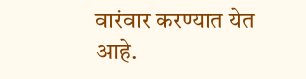वारंवार करण्यात येत आहे.